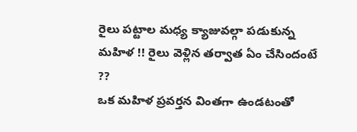రైలు పట్టాల మధ్య క్యాజువల్గా పడుకున్న మహిళ !! రైలు వెళ్లిన తర్వాత ఏం చేసిందంటే ??
ఒక మహిళ ప్రవర్తన వింతగా ఉండటంతో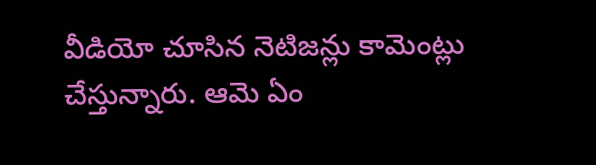వీడియో చూసిన నెటిజన్లు కామెంట్లు చేస్తున్నారు. ఆమె ఏం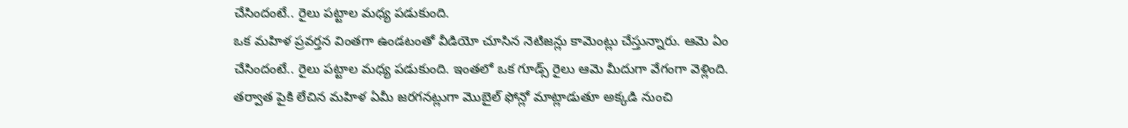చేసిందంటే.. రైలు పట్టాల మధ్య పడుకుంది.
ఒక మహిళ ప్రవర్తన వింతగా ఉండటంతో వీడియో చూసిన నెటిజన్లు కామెంట్లు చేస్తున్నారు. ఆమె ఏం చేసిందంటే.. రైలు పట్టాల మధ్య పడుకుంది. ఇంతలో ఒక గూడ్స్ రైలు ఆమె మీదుగా వేగంగా వెళ్లింది. తర్వాత పైకి లేచిన మహిళ ఏమీ జరగనట్లుగా మొబైల్ ఫోన్లో మాట్లాడుతూ అక్కడి నుంచి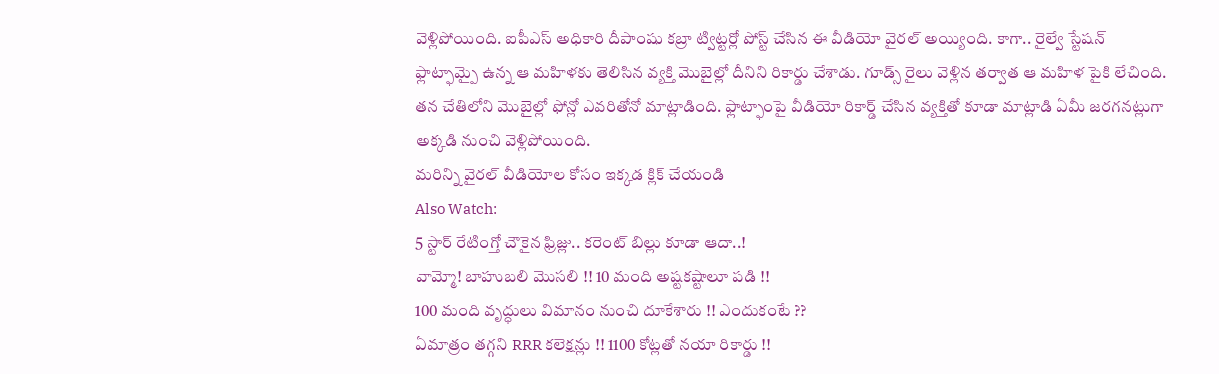వెళ్లిపోయింది. ఐపీఎస్ అధికారి దీపాంషు కబ్రా ట్విట్టర్లో పోస్ట్ చేసిన ఈ వీడియో వైరల్ అయ్యింది. కాగా.. రైల్వే స్టేషన్ ఫ్లాట్ఫామ్పై ఉన్న ఆ మహిళకు తెలిసిన వ్యక్తి మొబైల్లో దీనిని రికార్డు చేశాడు. గూడ్స్ రైలు వెళ్లిన తర్వాత ఆ మహిళ పైకి లేచింది. తన చేతిలోని మొబైల్లో ఫోన్లో ఎవరితోనో మాట్లాడింది. ఫ్లాట్ఫాంపై వీడియో రికార్డ్ చేసిన వ్యక్తితో కూడా మాట్లాడి ఏమీ జరగనట్లుగా అక్కడి నుంచి వెళ్లిపోయింది.
మరిన్ని వైరల్ వీడియోల కోసం ఇక్కడ క్లిక్ చేయండి
Also Watch:
5 స్టార్ రేటింగ్తో చౌకైన ఫ్రిజ్లు.. కరెంట్ బిల్లు కూడా ఆదా..!
వామ్మో! బాహుబలి మొసలి !! 10 మంది అష్టకష్టాలూ పడి !!
100 మంది వృద్ధులు విమానం నుంచి దూకేశారు !! ఎందుకంటే ??
ఏమాత్రం తగ్గని RRR కలెక్షన్లు !! 1100 కోట్లతో నయా రికార్డు !!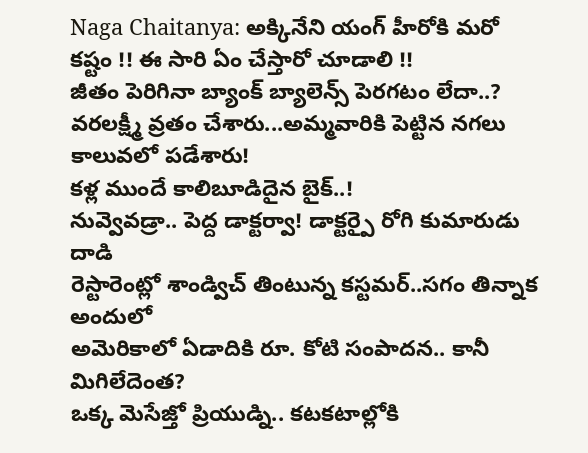Naga Chaitanya: అక్కినేని యంగ్ హీరోకి మరో కష్టం !! ఈ సారి ఏం చేస్తారో చూడాలి !!
జీతం పెరిగినా బ్యాంక్ బ్యాలెన్స్ పెరగటం లేదా..?
వరలక్ష్మీ వ్రతం చేశారు...అమ్మవారికి పెట్టిన నగలు కాలువలో పడేశారు!
కళ్ల ముందే కాలిబూడిదైన బైక్..!
నువ్వెవడ్రా.. పెద్ద డాక్టర్వా! డాక్టర్పై రోగి కుమారుడు దాడి
రెస్టారెంట్లో శాండ్విచ్ తింటున్న కస్టమర్..సగం తిన్నాక అందులో
అమెరికాలో ఏడాదికి రూ. కోటి సంపాదన.. కానీ మిగిలేదెంత?
ఒక్క మెసేజ్తో ప్రియుడ్ని.. కటకటాల్లోకి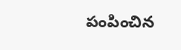పంపించిన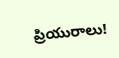ప్రియురాలు!